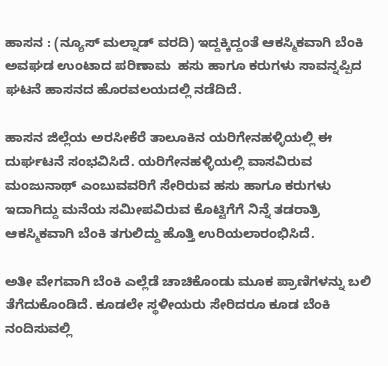ಹಾಸನ : (ನ್ಯೂಸ್ ಮಲ್ನಾಡ್ ವರದಿ) ಇದ್ದಕ್ಕಿದ್ದಂತೆ ಆಕಸ್ಮಿಕವಾಗಿ ಬೆಂಕಿ ಅವಘಡ ಉಂಟಾದ ಪರಿಣಾಮ  ಹಸು ಹಾಗೂ ಕರುಗಳು ಸಾವನ್ನಪ್ಪಿದ ಘಟನೆ ಹಾಸನದ ಹೊರವಲಯದಲ್ಲಿ ನಡೆದಿದೆ.

ಹಾಸನ ಜಿಲ್ಲೆಯ ಅರಸೀಕೆರೆ ತಾಲೂಕಿನ ಯರಿಗೇನಹಳ್ಳಿಯಲ್ಲಿ ಈ ದುರ್ಘಟನೆ ಸಂಭವಿಸಿದೆ. ಯರಿಗೇನಹಳ್ಳಿಯಲ್ಲಿ ವಾಸವಿರುವ ಮಂಜುನಾಥ್ ಎಂಬುವವರಿಗೆ ಸೇರಿರುವ ಹಸು ಹಾಗೂ ಕರುಗಳು ಇದಾಗಿದ್ದು ಮನೆಯ ಸಮೀಪವಿರುವ ಕೊಟ್ಟಿಗೆಗೆ ನಿನ್ನೆ ತಡರಾತ್ರಿ ಆಕಸ್ಮಿಕವಾಗಿ ಬೆಂಕಿ ತಗುಲಿದ್ದು ಹೊತ್ತಿ ಉರಿಯಲಾರಂಭಿಸಿದೆ.

ಅತೀ ವೇಗವಾಗಿ ಬೆಂಕಿ ಎಲ್ಲೆಡೆ ಚಾಚಿಕೊಂಡು ಮೂಕ ಪ್ರಾಣಿಗಳನ್ನು ಬಲಿ ತೆಗೆದುಕೊಂಡಿದೆ. ಕೂಡಲೇ ಸ್ಥಳೀಯರು ಸೇರಿದರೂ ಕೂಡ ಬೆಂಕಿ ನಂದಿಸುವಲ್ಲಿ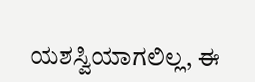ಯಶಸ್ವಿಯಾಗಲಿಲ್ಲ, ಈ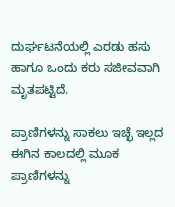ದುರ್ಘಟನೆಯಲ್ಲಿ ಎರಡು ಹಸು ಹಾಗೂ ಒಂದು ಕರು ಸಜೀವವಾಗಿ ಮೃತಪಟ್ಟಿದೆ.

ಪ್ರಾಣಿಗಳನ್ನು ಸಾಕಲು ಇಚ್ಛೆ ಇಲ್ಲದ ಈಗಿನ ಕಾಲದಲ್ಲಿ ಮೂಕ ಪ್ರಾಣಿಗಳನ್ನು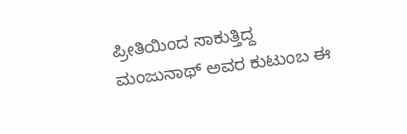ಪ್ರೀತಿಯಿಂದ ಸಾಕುತ್ತಿದ್ದ ಮಂಜುನಾಥ್ ಅವರ ಕುಟುಂಬ ಈ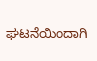ಘಟನೆಯಿಂದಾಗಿ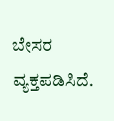ಬೇಸರ ವ್ಯಕ್ತಪಡಿಸಿದೆ.